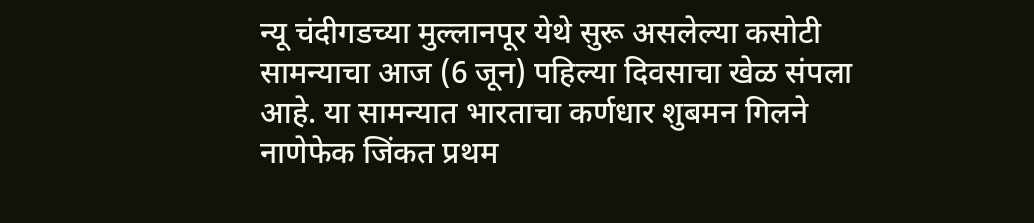न्यू चंदीगडच्या मुल्लानपूर येथे सुरू असलेल्या कसोटी सामन्याचा आज (6 जून) पहिल्या दिवसाचा खेळ संपला आहे. या सामन्यात भारताचा कर्णधार शुबमन गिलने नाणेफेक जिंकत प्रथम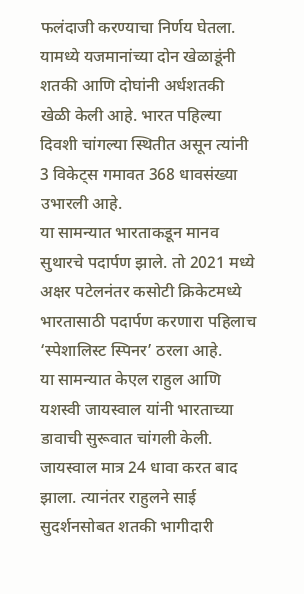फलंदाजी करण्याचा निर्णय घेतला. यामध्ये यजमानांच्या दोन खेळाडूंनी शतकी आणि दोघांनी अर्धशतकी खेळी केली आहे. भारत पहिल्या दिवशी चांगल्या स्थितीत असून त्यांनी 3 विकेट्स गमावत 368 धावसंख्या उभारली आहे.
या सामन्यात भारताकडून मानव सुथारचे पदार्पण झाले. तो 2021 मध्ये अक्षर पटेलनंतर कसोटी क्रिकेटमध्ये भारतासाठी पदार्पण करणारा पहिलाच ‘स्पेशालिस्ट स्पिनर’ ठरला आहे.
या सामन्यात केएल राहुल आणि यशस्वी जायस्वाल यांनी भारताच्या डावाची सुरूवात चांगली केली. जायस्वाल मात्र 24 धावा करत बाद झाला. त्यानंतर राहुलने साई सुदर्शनसोबत शतकी भागीदारी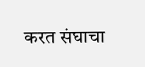करत संघाचा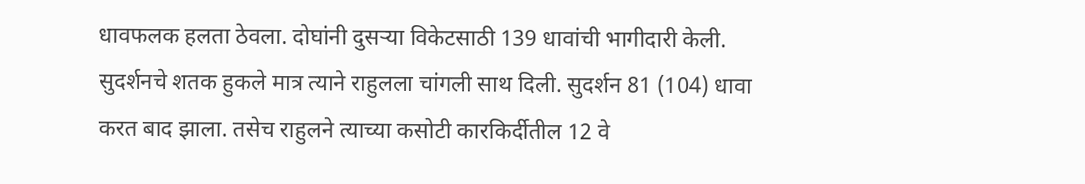धावफलक हलता ठेवला. दोघांनी दुसऱ्या विकेटसाठी 139 धावांची भागीदारी केली. सुदर्शनचे शतक हुकले मात्र त्याने राहुलला चांगली साथ दिली. सुदर्शन 81 (104) धावा करत बाद झाला. तसेच राहुलने त्याच्या कसोटी कारकिर्दीतील 12 वे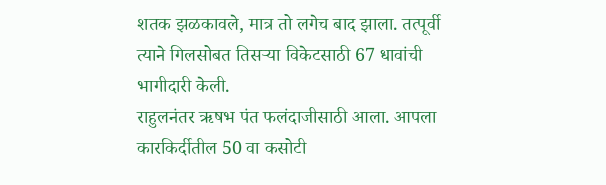शतक झळकावले, मात्र तो लगेच बाद झाला. तत्पूर्वी त्याने गिलसोबत तिसऱ्या विकेटसाठी 67 धावांची भागीदारी केली.
राहुलनंतर ऋषभ पंत फलंदाजीसाठी आला. आपला कारकिर्दीतील 50 वा कसोटी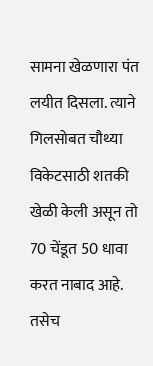सामना खेळणारा पंत लयीत दिसला. त्याने गिलसोबत चौथ्या विकेटसाठी शतकी खेळी केली असून तो 70 चेंडूत 50 धावा करत नाबाद आहे. तसेच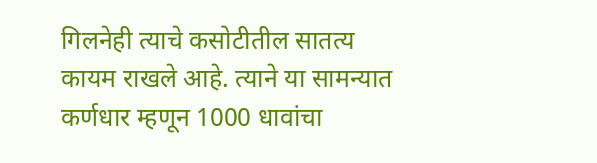गिलनेही त्याचे कसोटीतील सातत्य कायम राखले आहे. त्याने या सामन्यात कर्णधार म्हणून 1000 धावांचा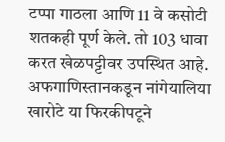टप्पा गाठला आणि 11 वे कसोटी शतकही पूर्ण केले. तो 103 धावा करत खेळपट्टीवर उपस्थित आहे.
अफगाणिस्तानकडून नांगेयालिया खारोटे या फिरकीपटूने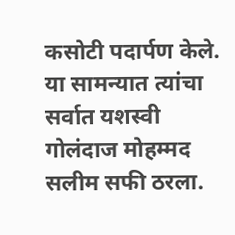कसोटी पदार्पण केले. या सामन्यात त्यांचा सर्वात यशस्वी गोलंदाज मोहम्मद सलीम सफी ठरला.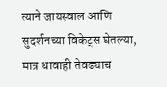त्याने जायस्वाल आणि सुदर्शनच्या विकेट्स घेतल्या, मात्र धावाही तेवढ्याच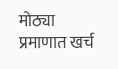मोठ्या प्रमाणात खर्च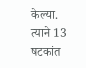केल्या. त्याने 13 षटकांत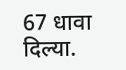67 धावा दिल्या.